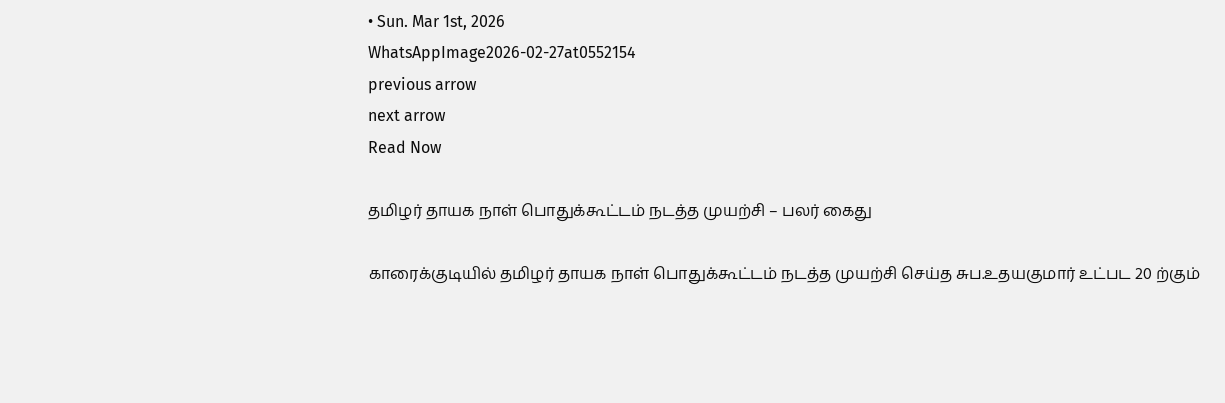• Sun. Mar 1st, 2026
WhatsAppImage2026-02-27at0552154
previous arrow
next arrow
Read Now

தமிழர் தாயக நாள் பொதுக்கூட்டம் நடத்த முயற்சி – பலர் கைது

காரைக்குடியில் தமிழர் தாயக நாள் பொதுக்கூட்டம் நடத்த முயற்சி செய்த சுப.உதயகுமார் உட்பட 20 ற்கும்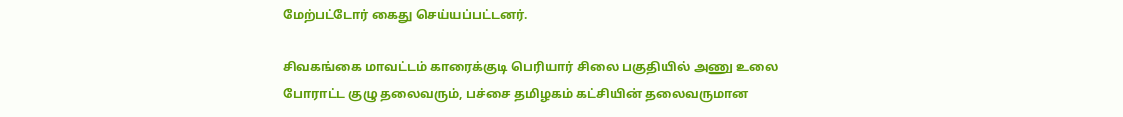மேற்பட்டோர் கைது செய்யப்பட்டனர்.

சிவகங்கை மாவட்டம் காரைக்குடி பெரியார் சிலை பகுதியில் அணு உலை போராட்ட குழு தலைவரும், பச்சை தமிழகம் கட்சியின் தலைவருமான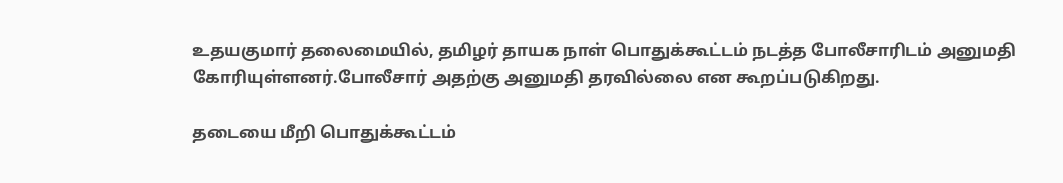உதயகுமார் தலைமையில், தமிழர் தாயக நாள் பொதுக்கூட்டம் நடத்த போலீசாரிடம் அனுமதி கோரியுள்ளனர்.போலீசார் அதற்கு அனுமதி தரவில்லை என கூறப்படுகிறது.

தடையை மீறி பொதுக்கூட்டம்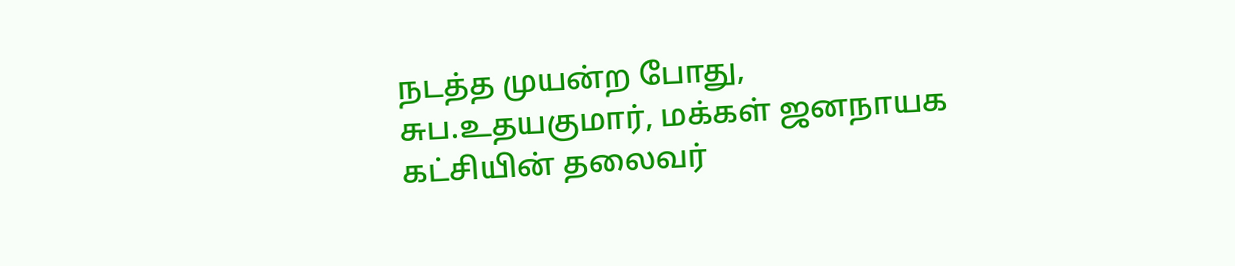நடத்த முயன்ற போது, சுப.உதயகுமார், மக்கள் ஜனநாயக கட்சியின் தலைவர்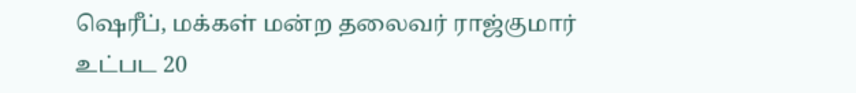ஷெரீப், மக்கள் மன்ற தலைவர் ராஜ்குமார் உட்பட 20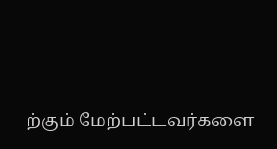ற்கும் மேற்பட்டவர்களை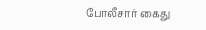போலீசார் கைது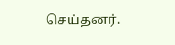செய்தனர்.